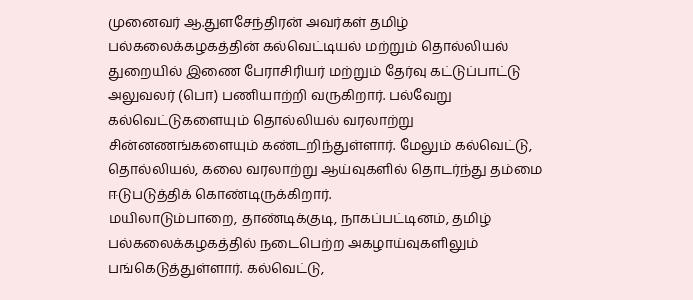முனைவர் ஆ.துளசேந்திரன் அவர்கள் தமிழ் பல்கலைக்கழகத்தின் கல்வெட்டியல் மற்றும் தொல்லியல் துறையில் இணை பேராசிரியர் மற்றும் தேர்வு கட்டுப்பாட்டு அலுவலர் (பொ) பணியாற்றி வருகிறார். பல்வேறு கல்வெட்டுகளையும் தொல்லியல் வரலாற்று சின்னணங்களையும் கண்டறிந்துள்ளார். மேலும் கல்வெட்டு, தொல்லியல், கலை வரலாற்று ஆய்வுகளில் தொடர்ந்து தம்மை ஈடுபடுத்திக் கொண்டிருக்கிறார்.
மயிலாடும்பாறை, தாண்டிக்குடி, நாகப்பட்டினம், தமிழ் பல்கலைக்கழகத்தில் நடைபெற்ற அகழாய்வுகளிலும் பங்கெடுத்துள்ளார். கல்வெட்டு,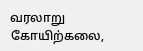வரலாறு கோயிற்கலை,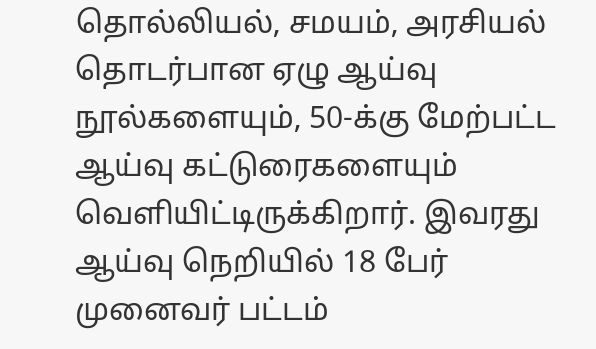தொல்லியல், சமயம், அரசியல் தொடர்பான ஏழு ஆய்வு நூல்களையும், 50-க்கு மேற்பட்ட ஆய்வு கட்டுரைகளையும் வெளியிட்டிருக்கிறார். இவரது ஆய்வு நெறியில் 18 பேர் முனைவர் பட்டம்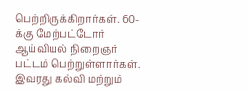பெற்றிருக்கிறார்கள். 60-க்கு மேற்பட்டோர் ஆய்வியல் நிறைஞர் பட்டம் பெற்றுள்ளார்கள்.
இவரது கல்வி மற்றும்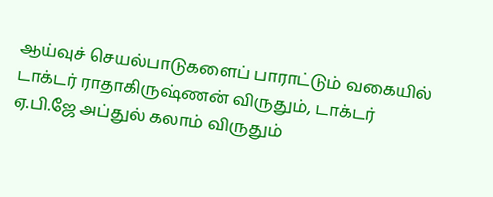ஆய்வுச் செயல்பாடுகளைப் பாராட்டும் வகையில் டாக்டர் ராதாகிருஷ்ணன் விருதும், டாக்டர் ஏ.பி.ஜே அப்துல் கலாம் விருதும்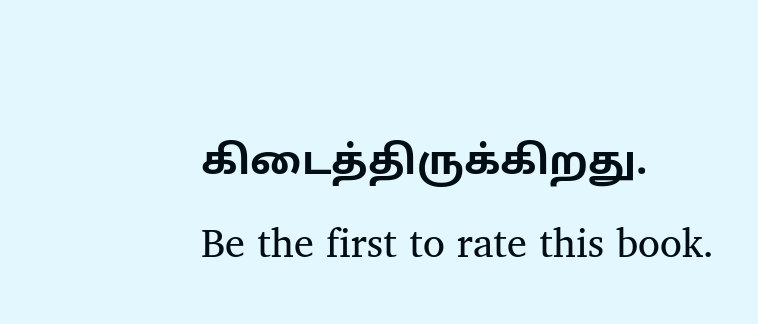கிடைத்திருக்கிறது.
Be the first to rate this book.